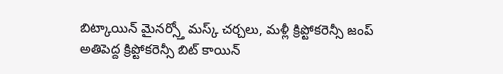బిట్కాయిన్ మైనర్స్తో మస్క్ చర్చలు, మళ్లీ క్రిప్టోకరెన్సీ జంప్
అతిపెద్ద క్రిప్టోకరెన్సీ బిట్ కాయిన్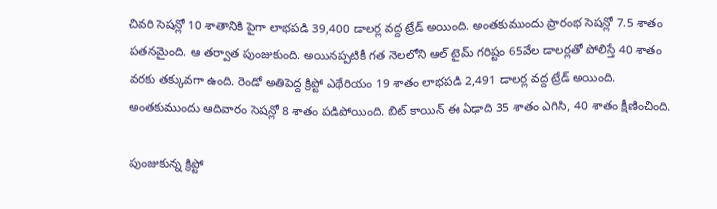చివరి సెషన్లో 10 శాతానికి పైగా లాభపడి 39,400 డాలర్ల వద్ద ట్రేడ్ అయింది. అంతకుముందు ప్రారంభ సెషన్లో 7.5 శాతం పతనమైంది. ఆ తర్వాత పుంజుకుంది. అయినప్పటికీ గత నెలలోని ఆల్ టైమ్ గరిష్టం 65వేల డాలర్లతో పోలిస్తే 40 శాతం వరకు తక్కువగా ఉంది. రెండో అతిపెద్ద క్రిప్టో ఎథేరియం 19 శాతం లాభపడి 2,491 డాలర్ల వద్ద ట్రేడ్ అయింది. అంతకుముందు ఆదివారం సెషన్లో 8 శాతం పడిపోయింది. బిట్ కాయిన్ ఈ ఏఢాది 35 శాతం ఎగిసి, 40 శాతం క్షీణించింది.

పుంజుకున్న క్రిప్టో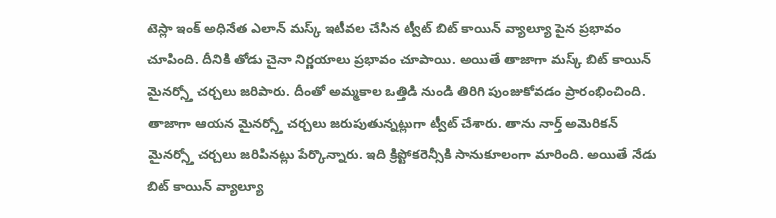టెస్లా ఇంక్ అధినేత ఎలాన్ మస్క్ ఇటీవల చేసిన ట్వీట్ బిట్ కాయిన్ వ్యాల్యూ పైన ప్రభావం చూపింది. దీనికి తోడు చైనా నిర్ణయాలు ప్రభావం చూపాయి. అయితే తాజాగా మస్క్ బిట్ కాయిన్ మైనర్స్తో చర్చలు జరిపారు. దీంతో అమ్మకాల ఒత్తిడి నుండి తిరిగి పుంజుకోవడం ప్రారంభించింది. తాజాగా ఆయన మైనర్స్తో చర్చలు జరుపుతున్నట్లుగా ట్వీట్ చేశారు. తాను నార్త్ అమెరికన్ మైనర్స్తో చర్చలు జరిపినట్లు పేర్కొన్నారు. ఇది క్రిప్టోకరెన్సీకి సానుకూలంగా మారింది. అయితే నేడు బిట్ కాయిన్ వ్యాల్యూ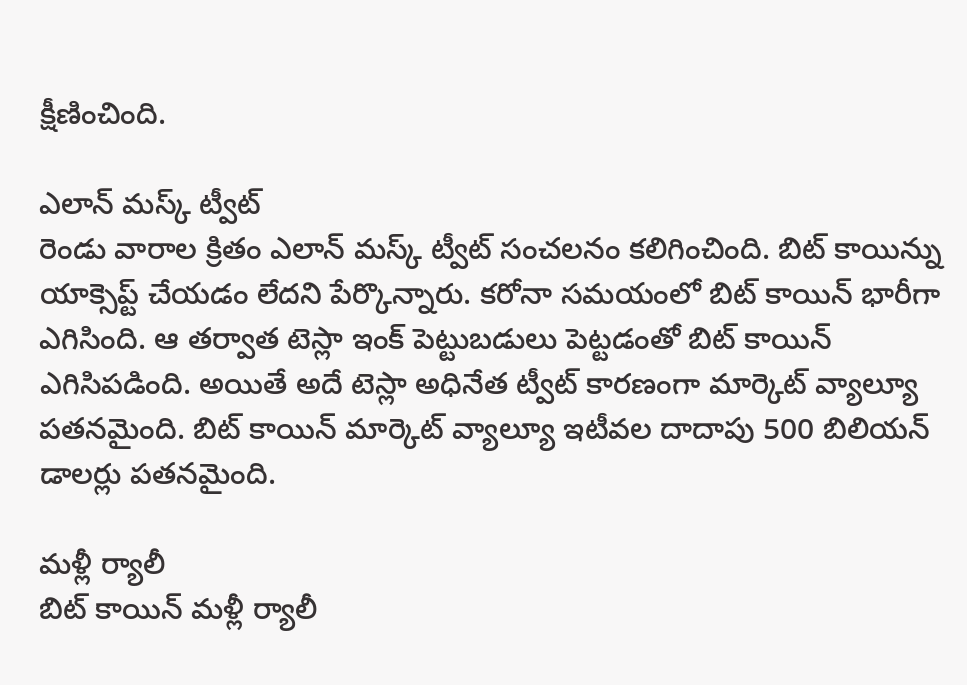క్షీణించింది.

ఎలాన్ మస్క్ ట్వీట్
రెండు వారాల క్రితం ఎలాన్ మస్క్ ట్వీట్ సంచలనం కలిగించింది. బిట్ కాయిన్ను యాక్సెప్ట్ చేయడం లేదని పేర్కొన్నారు. కరోనా సమయంలో బిట్ కాయిన్ భారీగా ఎగిసింది. ఆ తర్వాత టెస్లా ఇంక్ పెట్టుబడులు పెట్టడంతో బిట్ కాయిన్ ఎగిసిపడింది. అయితే అదే టెస్లా అధినేత ట్వీట్ కారణంగా మార్కెట్ వ్యాల్యూ పతనమైంది. బిట్ కాయిన్ మార్కెట్ వ్యాల్యూ ఇటీవల దాదాపు 500 బిలియన్ డాలర్లు పతనమైంది.

మళ్లీ ర్యాలీ
బిట్ కాయిన్ మళ్లీ ర్యాలీ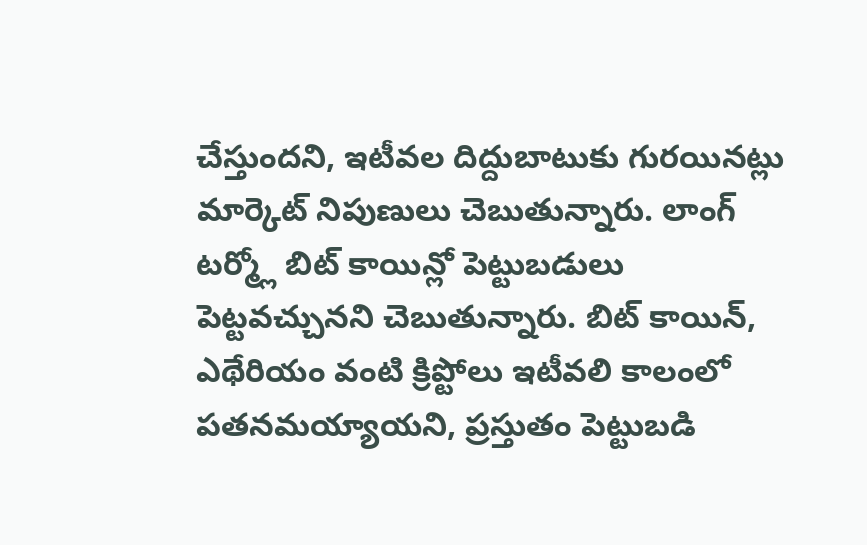చేస్తుందని, ఇటీవల దిద్దుబాటుకు గురయినట్లు మార్కెట్ నిపుణులు చెబుతున్నారు. లాంగ్ టర్మ్లో బిట్ కాయిన్లో పెట్టుబడులు పెట్టవచ్చునని చెబుతున్నారు. బిట్ కాయిన్, ఎథేరియం వంటి క్రిప్టోలు ఇటీవలి కాలంలో పతనమయ్యాయని, ప్రస్తుతం పెట్టుబడి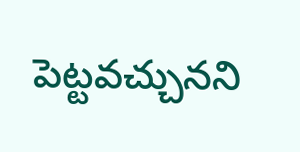పెట్టవచ్చునని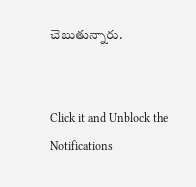చెబుతున్నారు.


Click it and Unblock the Notifications